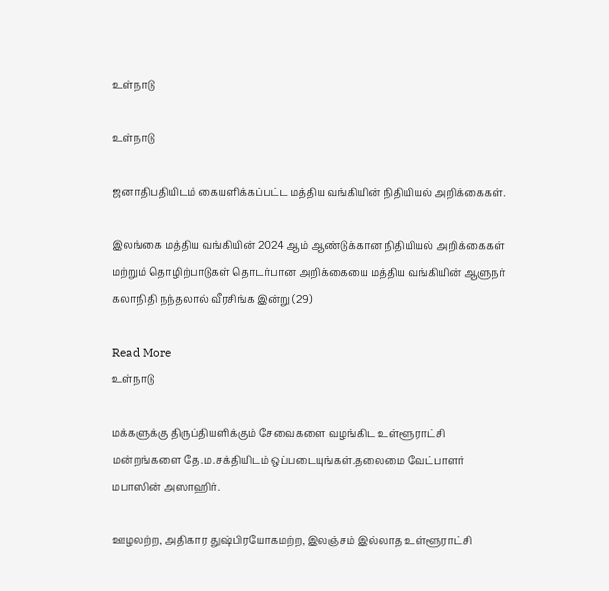உள்நாடு

உள்நாடு

ஜனாதிபதியிடம் கையளிக்கப்பட்ட மத்திய வங்கியின் நிதியியல் அறிக்கைகள்.

இலங்கை மத்திய வங்கியின் 2024 ஆம் ஆண்டுக்கான நிதியியல் அறிக்கைகள் மற்றும் தொழிற்பாடுகள் தொடர்பான அறிக்கையை மத்திய வங்கியின் ஆளுநர் கலாநிதி நந்தலால் வீரசிங்க இன்று (29)

Read More
உள்நாடு

மக்களுக்கு திருப்தியளிக்கும் சேவைகளை வழங்கிட உள்ளூராட்சி மன்றங்களை தே.ம.சக்தியிடம் ஒப்படையுங்கள்.தலைமை வேட்பாளர் மபாஸின் அஸாஹிர்.

ஊழலற்ற, அதிகார துஷ்பிரயோகமற்ற, இலஞ்சம் இல்லாத உள்ளூராட்சி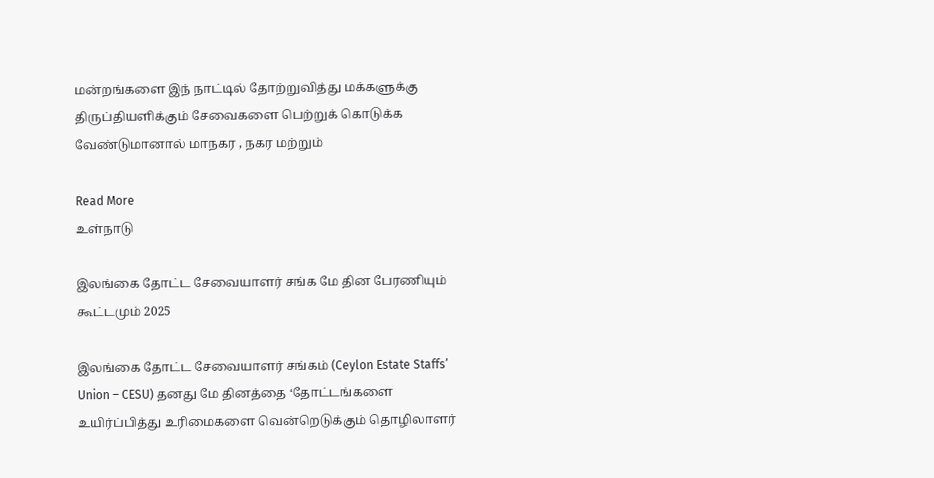மன்றங்களை இந் நாட்டில் தோற்றுவித்து மக்களுக்கு திருப்தியளிக்கும் சேவைகளை பெற்றுக் கொடுக்க வேண்டுமானால் மாநகர , நகர மற்றும்

Read More
உள்நாடு

இலங்கை தோட்ட சேவையாளர் சங்க மே தின பேரணியும் கூட்டமும் 2025

இலங்கை தோட்ட சேவையாளர் சங்கம் (Ceylon Estate Staffs’ Union – CESU) தனது மே தினத்தை ‘தோட்டங்களை உயிர்ப்பித்து உரிமைகளை வென்றெடுக்கும் தொழிலாளர்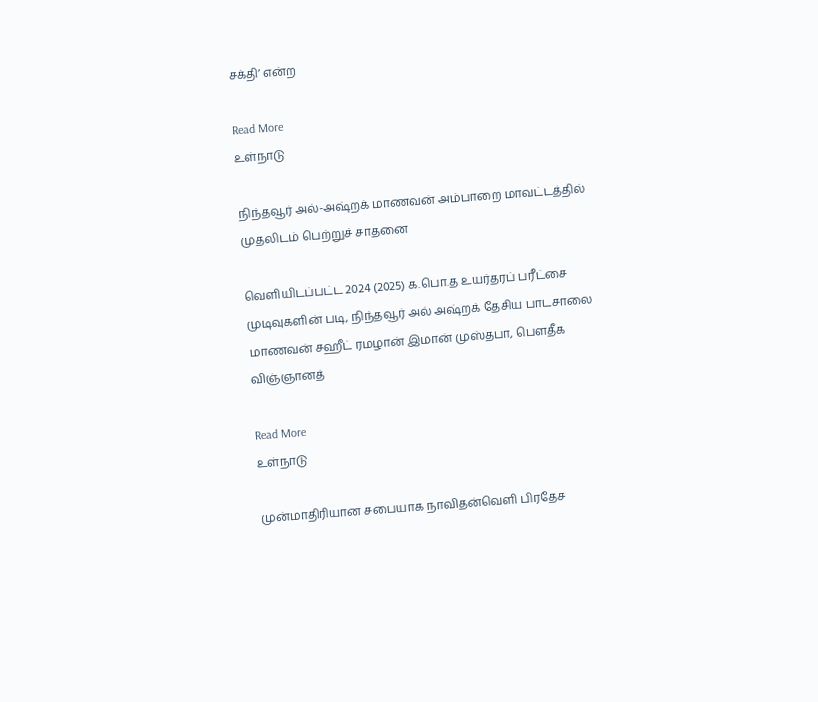சக்தி’ என்ற

Read More
உள்நாடு

நிந்தவூர் அல்-அஷ்றக் மாணவன் அம்பாறை மாவட்டத்தில் முதலிடம் பெற்றுச் சாதனை

வெளியிடப்பட்ட 2024 (2025) க.பொ.த உயர்தரப் பரீட்சை முடிவுகளின் படி, நிந்தவூர் அல் அஷ்றக் தேசிய பாடசாலை மாணவன் சஹீட் ரமழான் இமான் முஸ்தபா, பௌதீக விஞ்ஞானத்

Read More
உள்நாடு

முன்மாதிரியான சபையாக நாவிதன்வெளி பிரதேச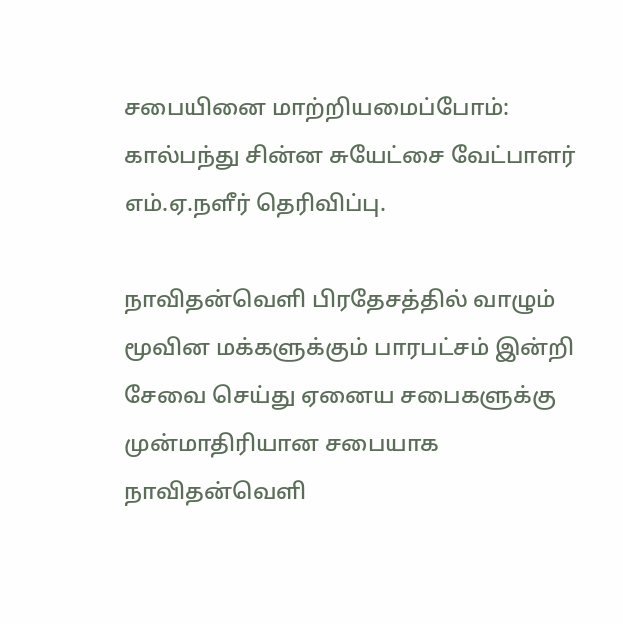சபையினை மாற்றியமைப்போம்: கால்பந்து சின்ன சுயேட்சை வேட்பாளர் எம்.ஏ.நளீர் தெரிவிப்பு.

நாவிதன்வெளி பிரதேசத்தில் வாழும் மூவின மக்களுக்கும் பாரபட்சம் இன்றி சேவை செய்து ஏனைய சபைகளுக்கு முன்மாதிரியான சபையாக நாவிதன்வெளி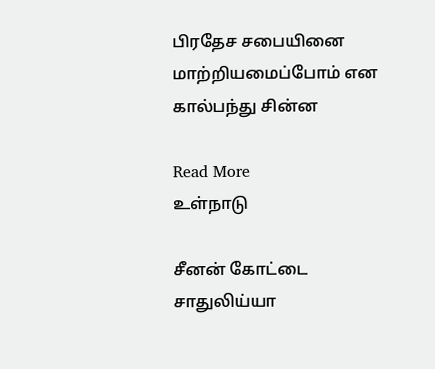பிரதேச சபையினை மாற்றியமைப்போம் என கால்பந்து சின்ன

Read More
உள்நாடு

சீனன் கோட்டை சாதுலிய்யா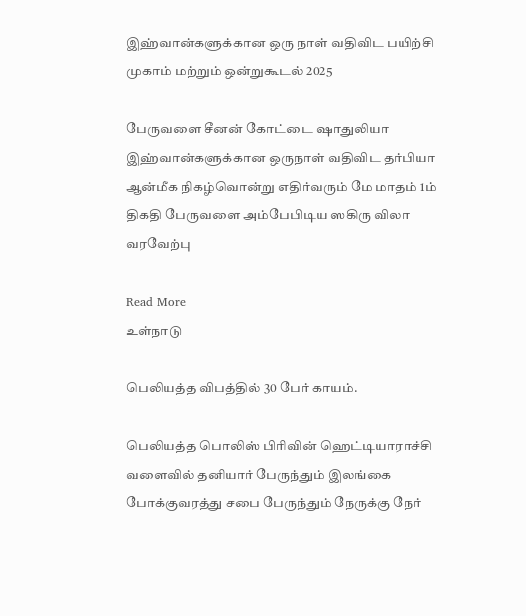இஹ்வான்களுக்கான ஒரு நாள் வதிவிட பயிற்சி முகாம் மற்றும் ஒன்றுகூடல் 2025

பேருவளை சீனன் கோட்டை ஷாதுலியா இஹ்வான்களுக்கான ஒருநாள் வதிவிட தர்பியா ஆன்மீக நிகழ்வொன்று எதிர்வரும் மே மாதம் 1ம் திகதி பேருவளை அம்பேபிடிய ஸகிரு விலா வரவேற்பு

Read More
உள்நாடு

பெலியத்த விபத்தில் 30 பேர் காயம்.

பெலியத்த பொலிஸ் பிரிவின் ஹெட்டியாராச்சி வளைவில் தனியார் பேருந்தும் இலங்கை போக்குவரத்து சபை பேருந்தும் நேருக்கு நேர்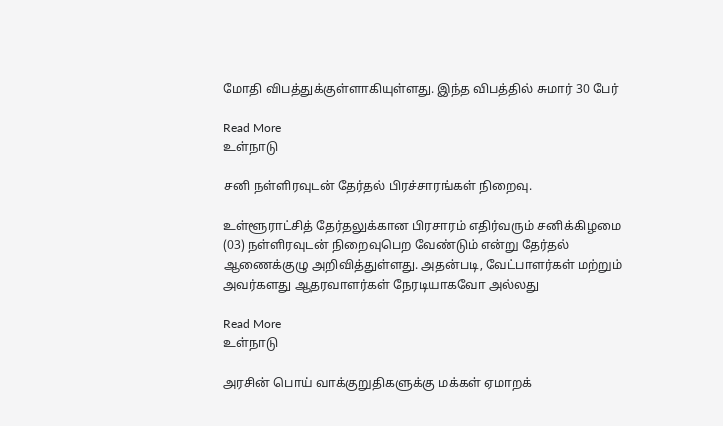மோதி விபத்துக்குள்ளாகியுள்ளது. இந்த விபத்தில் சுமார் 30 பேர்

Read More
உள்நாடு

சனி நள்ளிரவுடன் தேர்தல் பிரச்சாரங்கள் நிறைவு.

உள்ளூராட்சித் தேர்தலுக்கான பிரசாரம் எதிர்வரும் சனிக்கிழமை (03) நள்ளிரவுடன் நிறைவுபெற வேண்டும் என்று தேர்தல் ஆணைக்குழு அறிவித்துள்ளது. அதன்படி, வேட்பாளர்கள் மற்றும் அவர்களது ஆதரவாளர்கள் நேரடியாகவோ அல்லது

Read More
உள்நாடு

அரசின் பொய் வாக்குறுதிகளுக்கு மக்கள் ஏமாறக்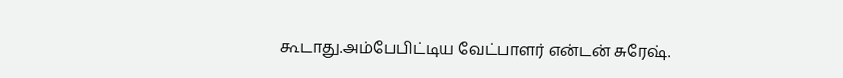கூடாது.அம்பேபிட்டிய வேட்பாளர் என்டன் சுரேஷ்.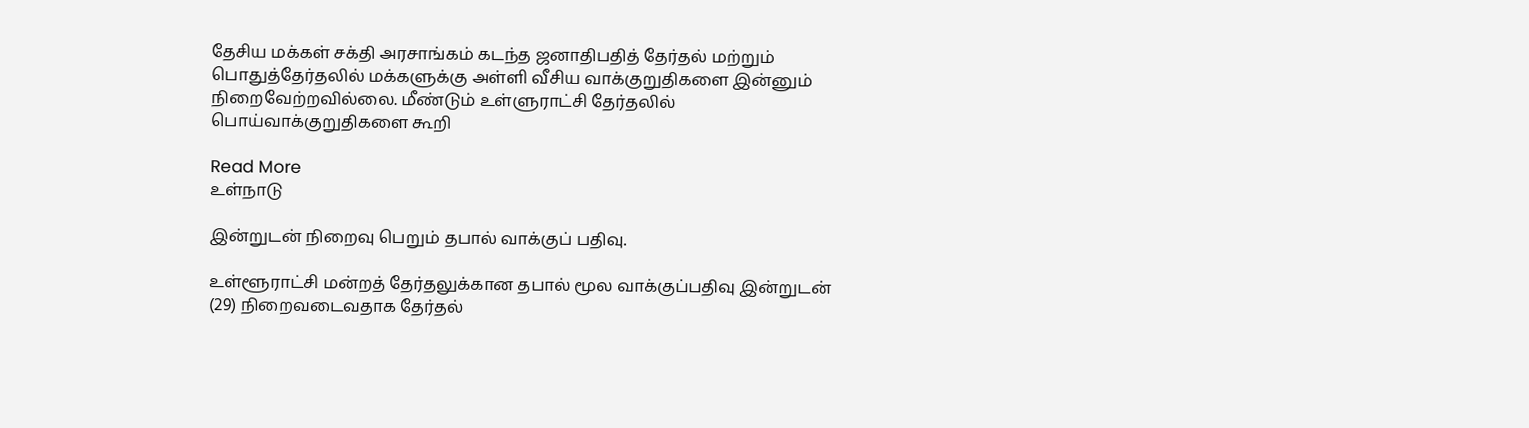தேசிய மக்கள் சக்தி அரசாங்கம் கடந்த ஜனாதிபதித் தேர்தல் மற்றும் பொதுத்தேர்தலில் மக்களுக்கு அள்ளி வீசிய வாக்குறுதிகளை இன்னும் நிறைவேற்றவில்லை. மீண்டும் உள்ளுராட்சி தேர்தலில் பொய்வாக்குறுதிகளை கூறி

Read More
உள்நாடு

இன்றுடன் நிறைவு பெறும் தபால் வாக்குப் பதிவு.

உள்ளூராட்சி மன்றத் தேர்தலுக்கான தபால் மூல வாக்குப்பதிவு இன்றுடன் (29) நிறைவடைவதாக தேர்தல்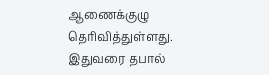ஆணைக்குழு தெரிவித்துள்ளது. இதுவரை தபால்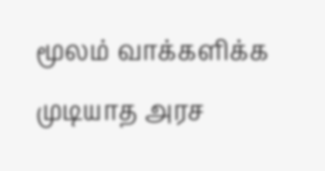மூலம் வாக்களிக்க முடியாத அரச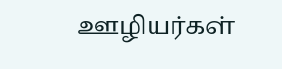ஊழியர்கள்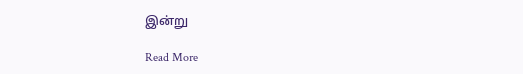இன்று

Read More